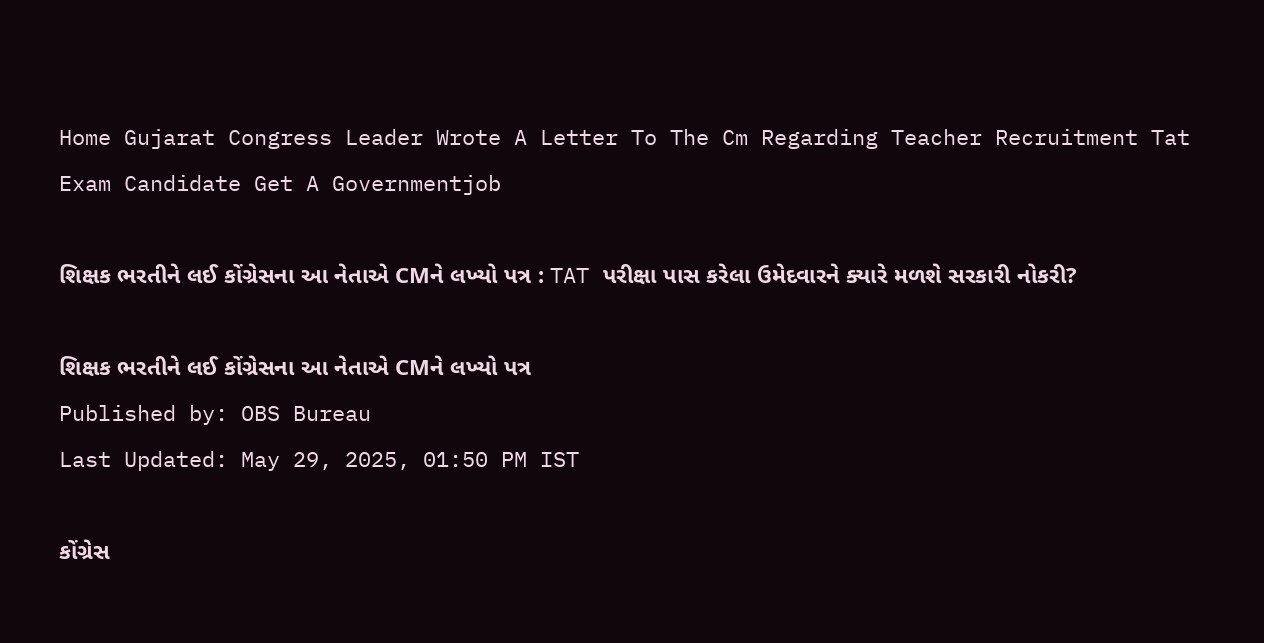Home Gujarat Congress Leader Wrote A Letter To The Cm Regarding Teacher Recruitment Tat Exam Candidate Get A Governmentjob

શિક્ષક ભરતીને લઈ કોંગ્રેસના આ નેતાએ CMને લખ્યો પત્ર : TAT પરીક્ષા પાસ કરેલા ઉમેદવારને ક્યારે મળશે સરકારી નોકરી?

શિક્ષક ભરતીને લઈ કોંગ્રેસના આ નેતાએ CMને લખ્યો પત્ર
Published by: OBS Bureau
Last Updated: May 29, 2025, 01:50 PM IST

કોંગ્રેસ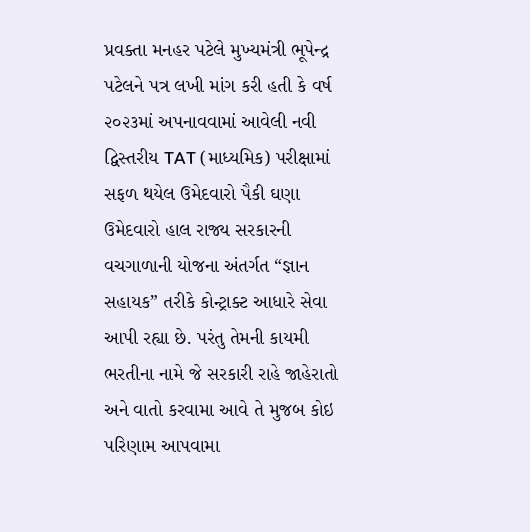પ્રવક્તા મનહર પટેલે મુખ્યમંત્રી ભૂપેન્દ્ર પટેલને પત્ર લખી માંગ કરી હતી કે વર્ષ ૨૦૨૩માં અપનાવવામાં આવેલી નવી દ્વિસ્તરીય TAT (માધ્યમિક) પરીક્ષામાં સફળ થયેલ ઉમેદવારો પૈકી ઘણા ઉમેદવારો હાલ રાજ્ય સરકારની વચગાળાની યોજના અંતર્ગત “જ્ઞાન સહાયક” તરીકે કોન્ટ્રાક્ટ આધારે સેવા આપી રહ્યા છે. પરંતુ તેમની કાયમી ભરતીના નામે જે સરકારી રાહે જાહેરાતો અને વાતો કરવામા આવે તે મુજબ કોઇ પરિણામ આપવામા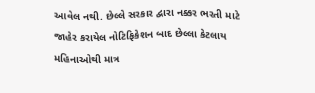આવેલ નથી. છેલ્લે સરકાર દ્વારા નક્કર ભરતી માટે જાહેર કરાયેલ નોટિફિકેશન બાદ છેલ્લા કેટલાય મહિનાઓથી માત્ર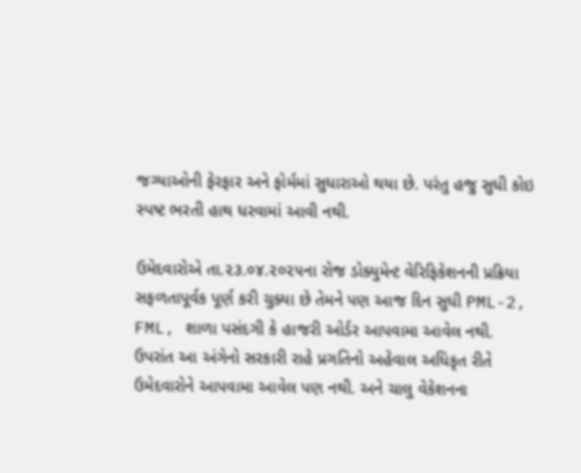જગ્યાઓની ફેરફાર અને ફોર્મમાં સુધારાઓ થયા છે. પરંતુ હજુ સુધી કોઇ સ્પષ્ટ ભરતી હાથ ધરવામાં આવી નથી.

ઉમેદવારોએ તા.૨૩.૦૪.૨૦૨૫ના રોજ ડોક્યુમેન્ટ વેરિફિકેશનની પ્રક્રિયા સફળતાપૂર્વક પૂર્ણ કરી ચુક્યા છે તેમને પણ આજ દિન સુધી PML-2, FML, શાળા પસંદગી કે હાજરી ઓર્ડર આપવામા આવેલ નથી. ઉપરાંત આ અંગેનો સરકારી રાહે પ્રગતિનો અહેવાલ અધિકૃત રીતે ઉમેદવારોને આપવામા આવેલ પણ નથી. અને ચાલુ વેકેશનના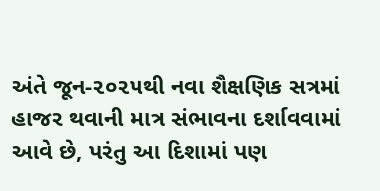અંતે જૂન-૨૦૨૫થી નવા શૈક્ષણિક સત્રમાં હાજર થવાની માત્ર સંભાવના દર્શાવવામાં આવે છે, પરંતુ આ દિશામાં પણ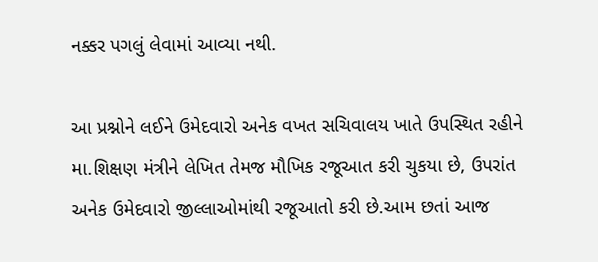નક્કર પગલું લેવામાં આવ્યા નથી.

આ પ્રશ્નોને લઈને ઉમેદવારો અનેક વખત સચિવાલય ખાતે ઉપસ્થિત રહીને મા.શિક્ષણ મંત્રીને લેખિત તેમજ મૌખિક રજૂઆત કરી ચુકયા છે, ઉપરાંત અનેક ઉમેદવારો જીલ્લાઓમાંથી રજૂઆતો કરી છે.આમ છતાં આજ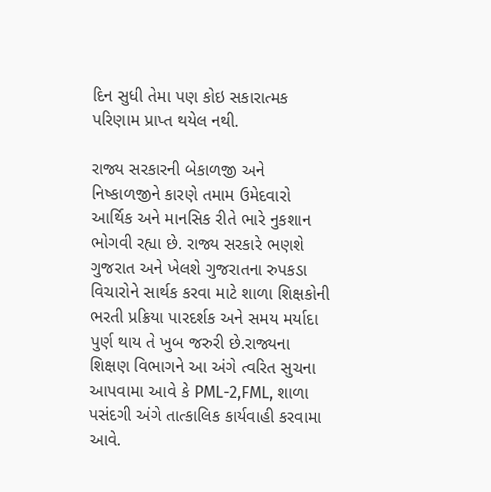દિન સુધી તેમા પણ કોઇ સકારાત્મક પરિણામ પ્રાપ્ત થયેલ નથી.

રાજ્ય સરકારની બેકાળજી અને નિષ્કાળજીને કારણે તમામ ઉમેદવારો આર્થિક અને માનસિક રીતે ભારે નુકશાન ભોગવી રહ્યા છે. રાજ્ય સરકારે ભણશે ગુજરાત અને ખેલશે ગુજરાતના રુપકડા વિચારોને સાર્થક કરવા માટે શાળા શિક્ષકોની ભરતી પ્રક્રિયા પારદર્શક અને સમય મર્યાદા પુર્ણ થાય તે ખુબ જરુરી છે.રાજ્યના શિક્ષણ વિભાગને આ અંગે ત્વરિત સુચના આપવામા આવે કે PML-2,FML, શાળા પસંદગી અંગે તાત્કાલિક કાર્યવાહી કરવામા આવે.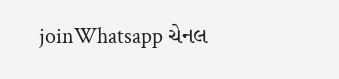joinWhatsapp ચેનલ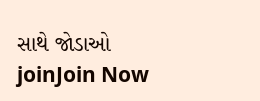સાથે જોડાઓ
joinJoin Now